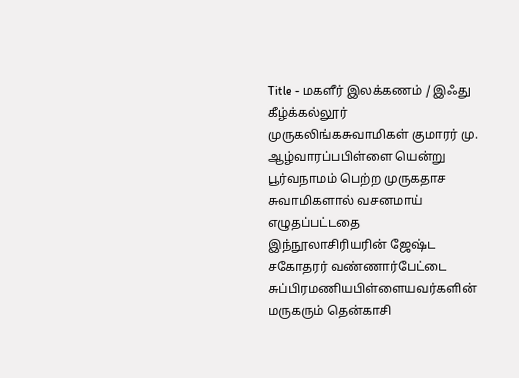Title - மகளீர் இலக்கணம் / இஃது கீழ்க்கல்லூர் முருகலிங்கசுவாமிகள் குமாரர் மு. ஆழ்வாரப்பபிள்ளை யென்று பூர்வநாமம் பெற்ற முருகதாச சுவாமிகளால் வசனமாய் எழுதப்பட்டதை இந்நூலாசிரியரின் ஜேஷ்ட சகோதரர் வண்ணார்பேட்டை சுப்பிரமணியபிள்ளையவர்களின் மருகரும் தென்காசி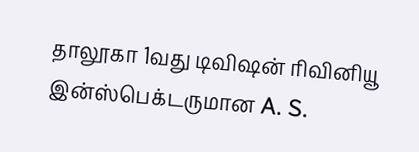தாலூகா 1வது டிவிஷன் ரிவினியூ இன்ஸ்பெக்டருமான A. S.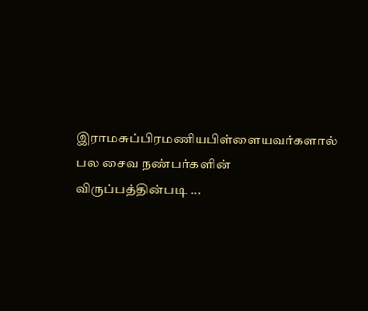இராமசுப்பிரமணியபிள்ளையவர்களால் பல சைவ நண்பர்களின் விருப்பத்தின்படி ...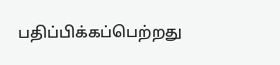பதிப்பிக்கப்பெற்றது